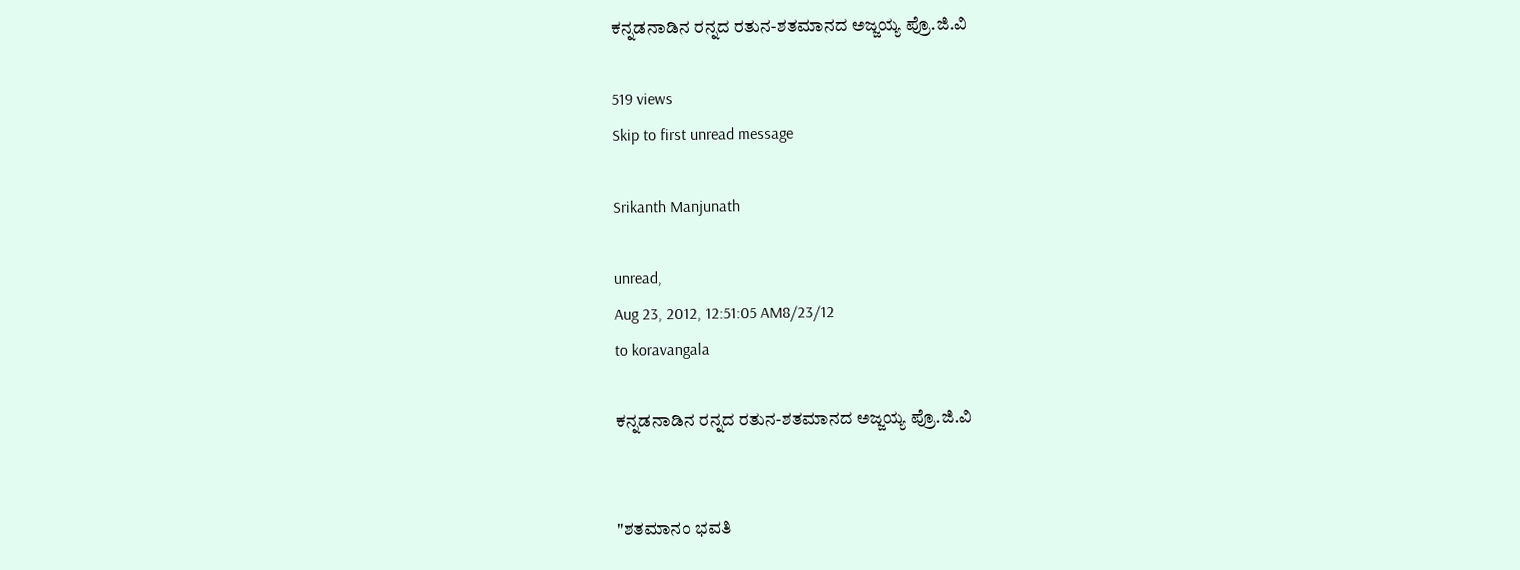ಕನ್ನಡನಾಡಿನ ರನ್ನದ ರತುನ-ಶತಮಾನದ ಅಜ್ಜಯ್ಯ ಪ್ರೊ.ಜಿ.ವಿ

519 views
Skip to first unread message

Srikanth Manjunath

unread,
Aug 23, 2012, 12:51:05 AM8/23/12
to koravangala

ಕನ್ನಡನಾಡಿನ ರನ್ನದ ರತುನ-ಶತಮಾನದ ಅಜ್ಜಯ್ಯ ಪ್ರೊ.ಜಿ.ವಿ


"ಶತಮಾನಂ ಭವತಿ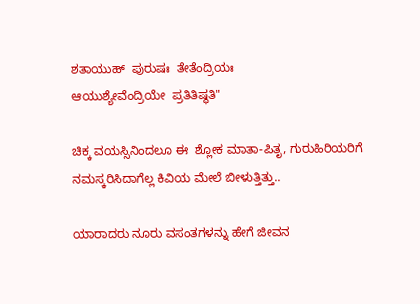ಶತಾಯುಹ್  ಪುರುಷಃ  ತೇತೆಂದ್ರಿಯಃ
ಆಯುಶ್ಯೇವೆಂದ್ರಿಯೇ  ಪ್ರತಿತಿಷ್ಥತಿ"

ಚಿಕ್ಕ ವಯಸ್ಸಿನಿಂದಲೂ ಈ  ಶ್ಲೋಕ ಮಾತಾ-ಪಿತೃ, ಗುರುಹಿರಿಯರಿಗೆ ನಮಸ್ಕರಿಸಿದಾಗೆಲ್ಲ ಕಿವಿಯ ಮೇಲೆ ಬೀಳುತ್ತಿತ್ತು..

ಯಾರಾದರು ನೂರು ವಸಂತಗಳನ್ನು ಹೇಗೆ ಜೀವನ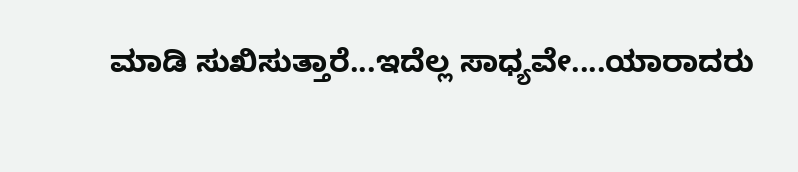ಮಾಡಿ ಸುಖಿಸುತ್ತಾರೆ...ಇದೆಲ್ಲ ಸಾಧ್ಯವೇ....ಯಾರಾದರು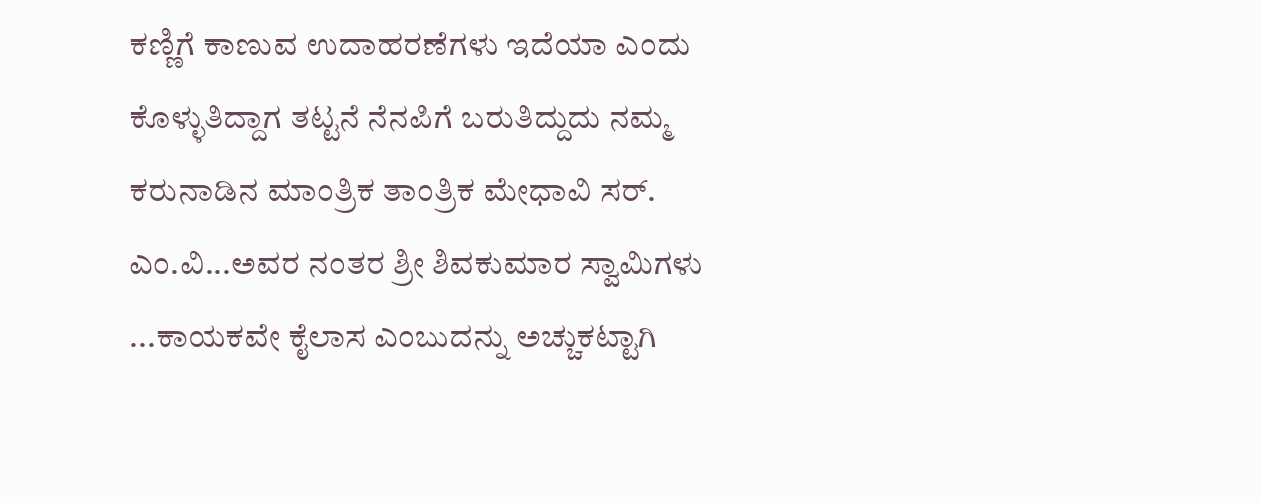ಕಣ್ಣಿಗೆ ಕಾಣುವ ಉದಾಹರಣೆಗಳು ಇದೆಯಾ ಎಂದು ಕೊಳ್ಳುತಿದ್ದಾಗ ತಟ್ಟನೆ ನೆನಪಿಗೆ ಬರುತಿದ್ದುದು ನಮ್ಮ ಕರುನಾಡಿನ ಮಾಂತ್ರಿಕ ತಾಂತ್ರಿಕ ಮೇಧಾವಿ ಸರ್. ಎಂ.ವಿ...ಅವರ ನಂತರ ಶ್ರೀ ಶಿವಕುಮಾರ ಸ್ವಾಮಿಗಳು ...ಕಾಯಕವೇ ಕೈಲಾಸ ಎಂಬುದನ್ನು ಅಚ್ಚುಕಟ್ಟಾಗಿ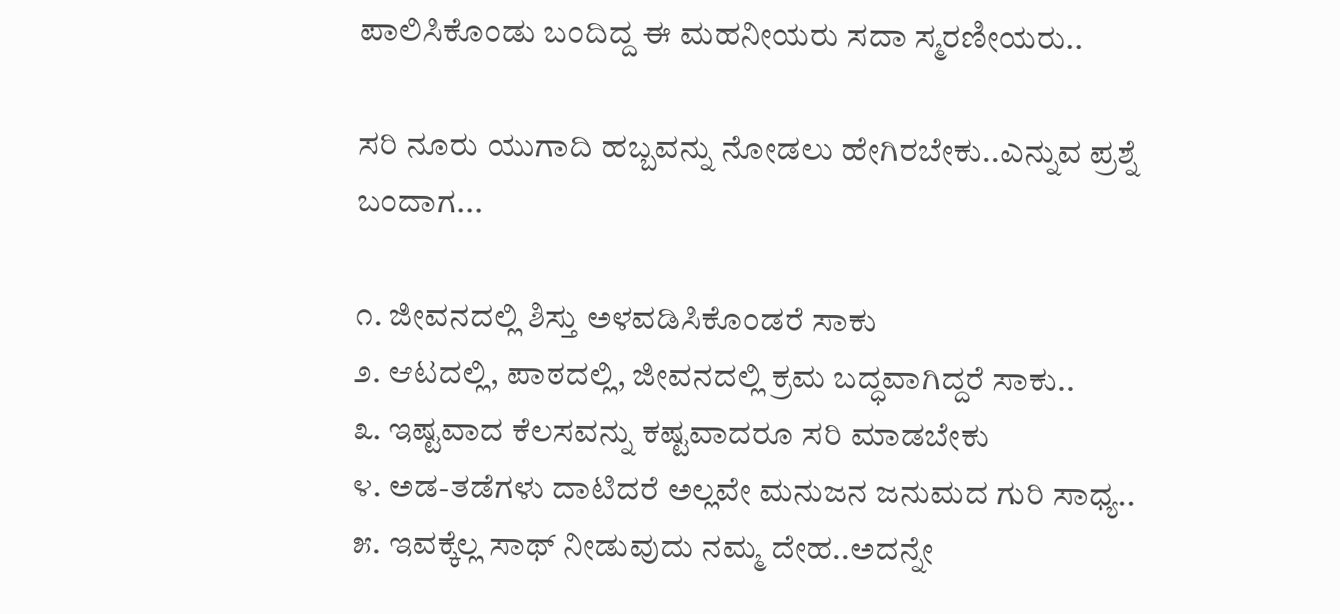ಪಾಲಿಸಿಕೊಂಡು ಬಂದಿದ್ದ ಈ ಮಹನೀಯರು ಸದಾ ಸ್ಮರಣೀಯರು..

ಸರಿ ನೂರು ಯುಗಾದಿ ಹಬ್ಬವನ್ನು ನೋಡಲು ಹೇಗಿರಬೇಕು..ಎನ್ನುವ ಪ್ರಶ್ನೆ ಬಂದಾಗ...

೧. ಜೀವನದಲ್ಲಿ ಶಿಸ್ತು ಅಳವಡಿಸಿಕೊಂಡರೆ ಸಾಕು
೨. ಆಟದಲ್ಲಿ, ಪಾಠದಲ್ಲಿ, ಜೀವನದಲ್ಲಿ ಕ್ರಮ ಬದ್ಧವಾಗಿದ್ದರೆ ಸಾಕು..
೩. ಇಷ್ಟವಾದ ಕೆಲಸವನ್ನು ಕಷ್ಟವಾದರೂ ಸರಿ ಮಾಡಬೇಕು
೪. ಅಡ-ತಡೆಗಳು ದಾಟಿದರೆ ಅಲ್ಲವೇ ಮನುಜನ ಜನುಮದ ಗುರಿ ಸಾಧ್ಯ..
೫. ಇವಕ್ಕೆಲ್ಲ ಸಾಥ್ ನೀಡುವುದು ನಮ್ಮ ದೇಹ..ಅದನ್ನೇ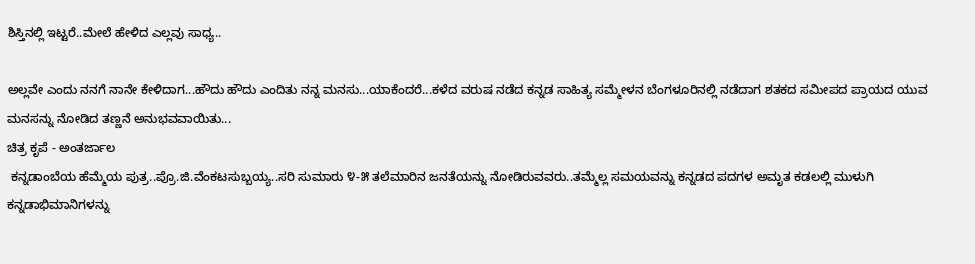ಶಿಸ್ತಿನಲ್ಲಿ ಇಟ್ಟರೆ..ಮೇಲೆ ಹೇಳಿದ ಎಲ್ಲವು ಸಾಧ್ಯ..

ಅಲ್ಲವೇ ಎಂದು ನನಗೆ ನಾನೇ ಕೇಳಿದಾಗ...ಹೌದು ಹೌದು ಎಂದಿತು ನನ್ನ ಮನಸು...ಯಾಕೆಂದರೆ...ಕಳೆದ ವರುಷ ನಡೆದ ಕನ್ನಡ ಸಾಹಿತ್ಯ ಸಮ್ಮೇಳನ ಬೆಂಗಳೂರಿನಲ್ಲಿ ನಡೆದಾಗ ಶತಕದ ಸಮೀಪದ ಪ್ರಾಯದ ಯುವ ಮನಸನ್ನು ನೋಡಿದ ತಣ್ಣನೆ ಅನುಭವವಾಯಿತು...
ಚಿತ್ರ ಕೃಪೆ - ಅಂತರ್ಜಾಲ
 ಕನ್ನಡಾಂಬೆಯ ಹೆಮ್ಮೆಯ ಪುತ್ರ..ಪ್ರೊ.ಜಿ.ವೆಂಕಟಸುಬ್ಬಯ್ಯ..ಸರಿ ಸುಮಾರು ೪-೫ ತಲೆಮಾರಿನ ಜನತೆಯನ್ನು ನೋಡಿರುವವರು..ತಮ್ಮೆಲ್ಲ ಸಮಯವನ್ನು ಕನ್ನಡದ ಪದಗಳ ಅಮೃತ ಕಡಲಲ್ಲಿ ಮುಳುಗಿ ಕನ್ನಡಾಭಿಮಾನಿಗಳನ್ನು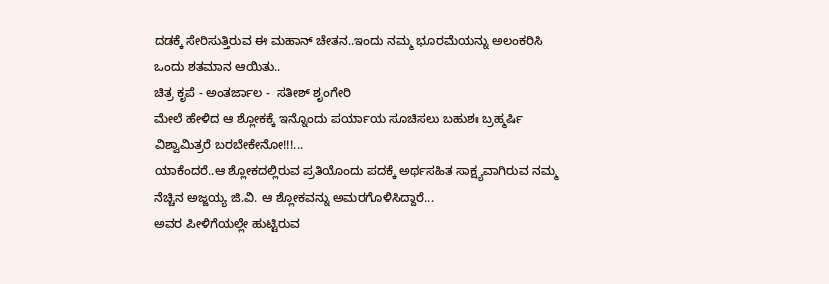ದಡಕ್ಕೆ ಸೇರಿಸುತ್ತಿರುವ ಈ ಮಹಾನ್ ಚೇತನ..ಇಂದು ನಮ್ಮ ಭೂರಮೆಯನ್ನು ಅಲಂಕರಿಸಿ ಒಂದು ಶತಮಾನ ಆಯಿತು..
ಚಿತ್ರ ಕೃಪೆ - ಅಂತರ್ಜಾಲ -  ಸತೀಶ್ ಶೃಂಗೇರಿ
ಮೇಲೆ ಹೇಳಿದ ಆ ಶ್ಲೋಕಕ್ಕೆ ಇನ್ನೊಂದು ಪರ್ಯಾಯ ಸೂಚಿಸಲು ಬಹುಶಃ ಬ್ರಹ್ಮರ್ಷಿ ವಿಶ್ವಾಮಿತ್ರರೆ ಬರಬೇಕೇನೋ!!!...
ಯಾಕೆಂದರೆ..ಆ ಶ್ಲೋಕದಲ್ಲಿರುವ ಪ್ರತಿಯೊಂದು ಪದಕ್ಕೆ ಅರ್ಥಸಹಿತ ಸಾಕ್ಷ್ಯವಾಗಿರುವ ನಮ್ಮ ನೆಚ್ಚಿನ ಅಜ್ಜಯ್ಯ ಜಿ.ವಿ. ಆ ಶ್ಲೋಕವನ್ನು ಅಮರಗೊಳಿಸಿದ್ದಾರೆ...
ಅವರ ಪೀಳಿಗೆಯಲ್ಲೇ ಹುಟ್ಟಿರುವ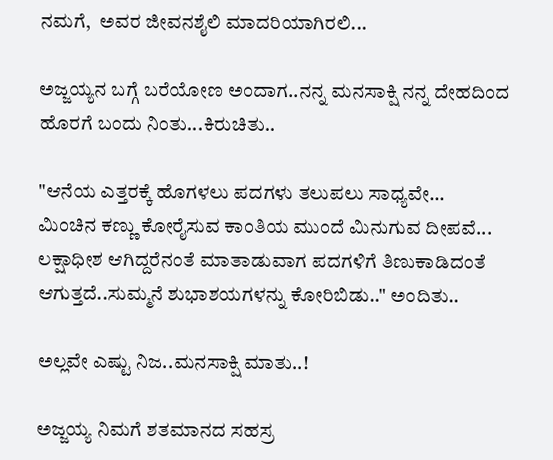ನಮಗೆ,  ಅವರ ಜೀವನಶೈಲಿ ಮಾದರಿಯಾಗಿರಲಿ...

ಅಜ್ಜಯ್ಯನ ಬಗ್ಗೆ ಬರೆಯೋಣ ಅಂದಾಗ..ನನ್ನ ಮನಸಾಕ್ಷಿ ನನ್ನ ದೇಹದಿಂದ ಹೊರಗೆ ಬಂದು ನಿಂತು...ಕಿರುಚಿತು..

"ಆನೆಯ ಎತ್ತರಕ್ಕೆ ಹೊಗಳಲು ಪದಗಳು ತಲುಪಲು ಸಾಧ್ಯವೇ...
ಮಿಂಚಿನ ಕಣ್ಣು ಕೋರೈಸುವ ಕಾಂತಿಯ ಮುಂದೆ ಮಿನುಗುವ ದೀಪವೆ...
ಲಕ್ಷಾಧೀಶ ಆಗಿದ್ದರೆನಂತೆ ಮಾತಾಡುವಾಗ ಪದಗಳಿಗೆ ತಿಣುಕಾಡಿದಂತೆ
ಆಗುತ್ತದೆ..ಸುಮ್ಮನೆ ಶುಭಾಶಯಗಳನ್ನು ಕೋರಿಬಿಡು.." ಅಂದಿತು..

ಅಲ್ಲವೇ ಎಷ್ಟು ನಿಜ..ಮನಸಾಕ್ಷಿ ಮಾತು..!

ಅಜ್ಜಯ್ಯ ನಿಮಗೆ ಶತಮಾನದ ಸಹಸ್ರ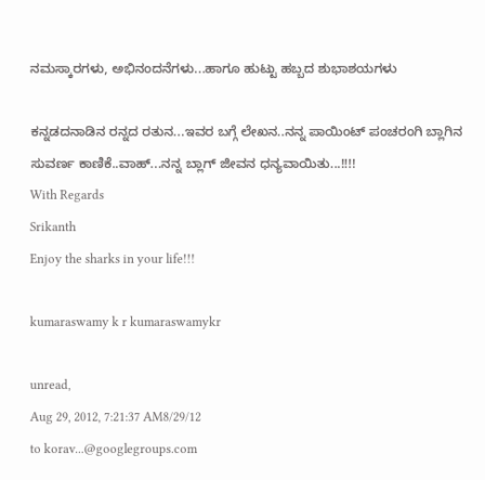ನಮಸ್ಕಾರಗಳು, ಅಭಿನಂದನೆಗಳು...ಹಾಗೂ ಹುಟ್ಟು ಹಬ್ಬದ ಶುಭಾಶಯಗಳು

ಕನ್ನಡದನಾಡಿನ ರನ್ನದ ರತುನ...ಇವರ ಬಗ್ಗೆ ಲೇಖನ..ನನ್ನ ಪಾಯಿಂಟ್ ಪಂಚರಂಗಿ ಬ್ಲಾಗಿನ ಸುವರ್ಣ ಕಾಣಿಕೆ..ವಾಹ್...ನನ್ನ ಬ್ಲಾಗ್ ಜೀವನ ಧನ್ಯವಾಯಿತು...!!!!
With Regards
Srikanth
Enjoy the sharks in your life!!!

kumaraswamy k r kumaraswamykr

unread,
Aug 29, 2012, 7:21:37 AM8/29/12
to korav...@googlegroups.com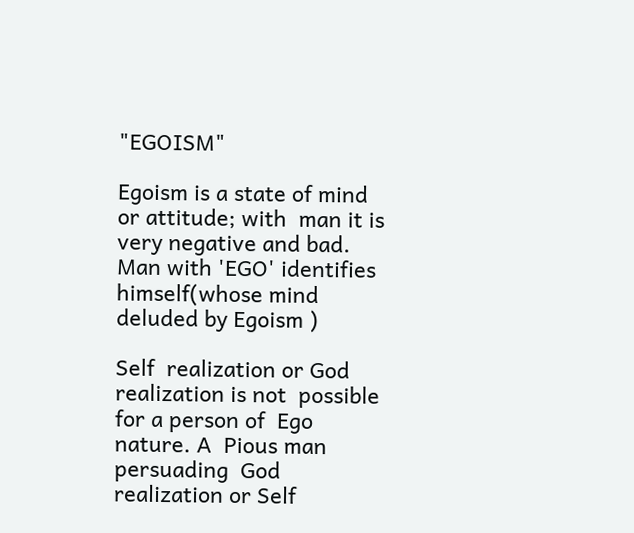"EGOISM"

Egoism is a state of mind or attitude; with  man it is very negative and bad. Man with 'EGO' identifies himself(whose mind deluded by Egoism )

Self  realization or God realization is not  possible for a person of  Ego nature. A  Pious man
persuading  God realization or Self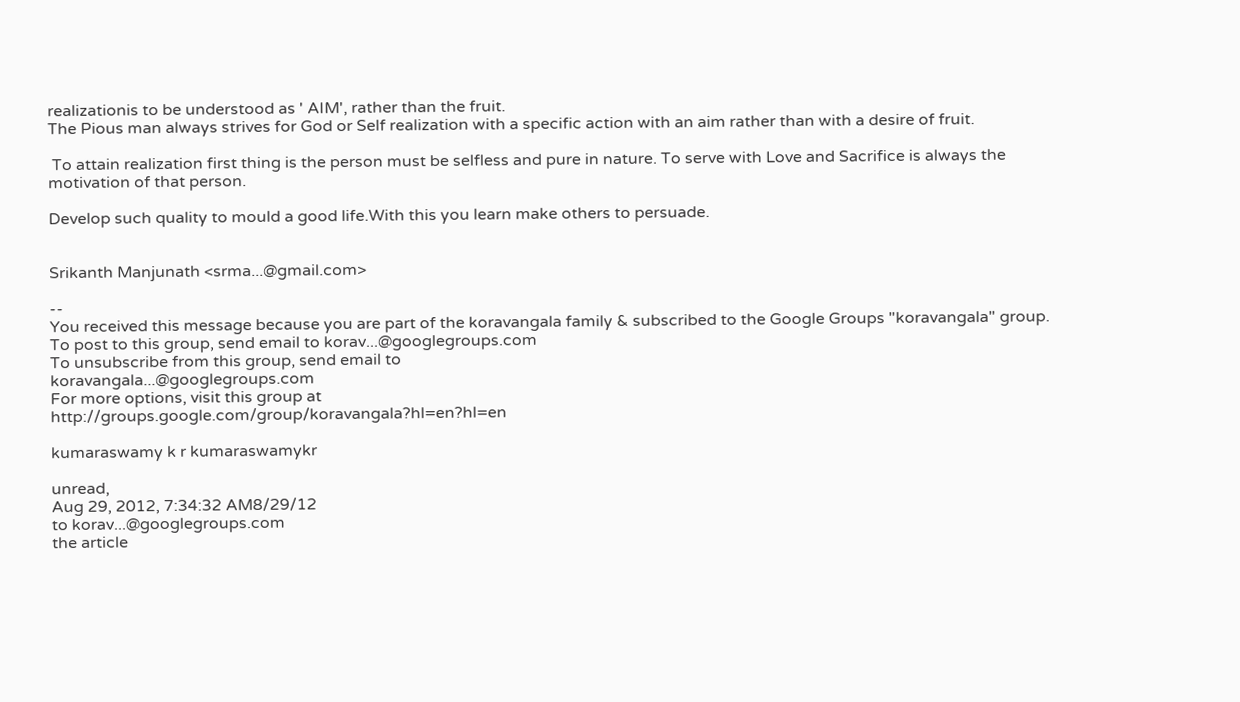realizationis to be understood as ' AIM', rather than the fruit.
The Pious man always strives for God or Self realization with a specific action with an aim rather than with a desire of fruit.

 To attain realization first thing is the person must be selfless and pure in nature. To serve with Love and Sacrifice is always the motivation of that person.

Develop such quality to mould a good life.With this you learn make others to persuade.


Srikanth Manjunath <srma...@gmail.com>

--
You received this message because you are part of the koravangala family & subscribed to the Google Groups "koravangala" group.
To post to this group, send email to korav...@googlegroups.com
To unsubscribe from this group, send email to
koravangala...@googlegroups.com
For more options, visit this group at
http://groups.google.com/group/koravangala?hl=en?hl=en

kumaraswamy k r kumaraswamykr

unread,
Aug 29, 2012, 7:34:32 AM8/29/12
to korav...@googlegroups.com
the article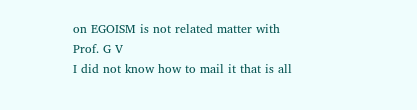on EGOISM is not related matter with Prof. G V
I did not know how to mail it that is all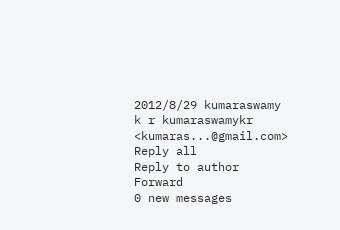2012/8/29 kumaraswamy k r kumaraswamykr <kumaras...@gmail.com>
Reply all
Reply to author
Forward
0 new messages